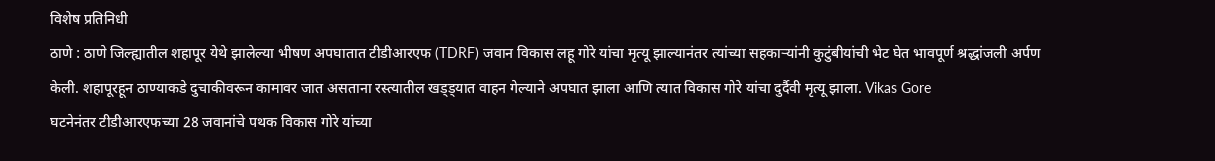विशेष प्रतिनिधी
ठाणे : ठाणे जिल्ह्यातील शहापूर येथे झालेल्या भीषण अपघातात टीडीआरएफ (TDRF) जवान विकास लहू गोरे यांचा मृत्यू झाल्यानंतर त्यांच्या सहकाऱ्यांनी कुटुंबीयांची भेट घेत भावपूर्ण श्रद्धांजली अर्पण केली. शहापूरहून ठाण्याकडे दुचाकीवरून कामावर जात असताना रस्त्यातील खड्ड्यात वाहन गेल्याने अपघात झाला आणि त्यात विकास गोरे यांचा दुर्दैवी मृत्यू झाला. Vikas Gore
घटनेनंतर टीडीआरएफच्या 28 जवानांचे पथक विकास गोरे यांच्या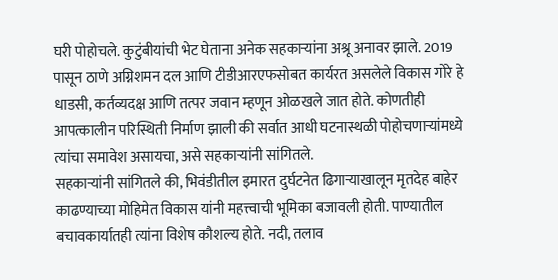घरी पोहोचले. कुटुंबीयांची भेट घेताना अनेक सहकाऱ्यांना अश्रू अनावर झाले. 2019 पासून ठाणे अग्निशमन दल आणि टीडीआरएफसोबत कार्यरत असलेले विकास गोरे हे धाडसी, कर्तव्यदक्ष आणि तत्पर जवान म्हणून ओळखले जात होते. कोणतीही आपत्कालीन परिस्थिती निर्माण झाली की सर्वात आधी घटनास्थळी पोहोचणाऱ्यांमध्ये त्यांचा समावेश असायचा, असे सहकाऱ्यांनी सांगितले.
सहकाऱ्यांनी सांगितले की, भिवंडीतील इमारत दुर्घटनेत ढिगाऱ्याखालून मृतदेह बाहेर काढण्याच्या मोहिमेत विकास यांनी महत्त्वाची भूमिका बजावली होती. पाण्यातील बचावकार्यातही त्यांना विशेष कौशल्य होते. नदी, तलाव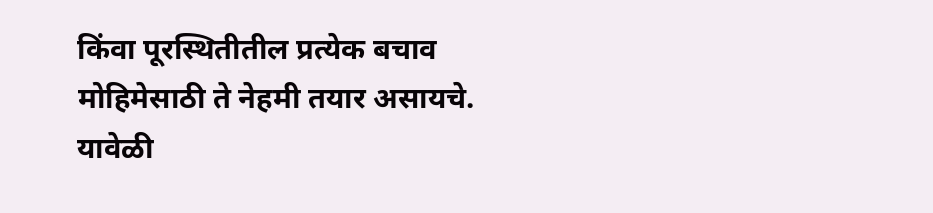किंवा पूरस्थितीतील प्रत्येक बचाव मोहिमेसाठी ते नेहमी तयार असायचे.
यावेळी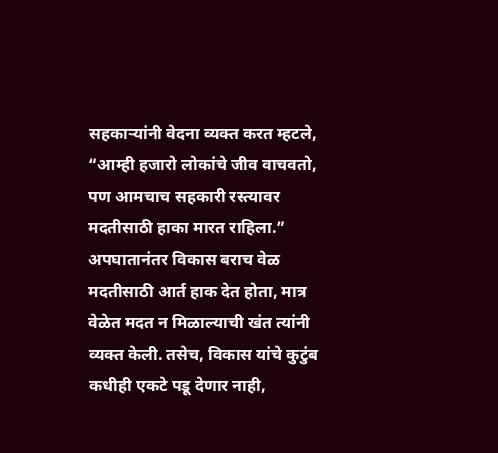सहकाऱ्यांनी वेदना व्यक्त करत म्हटले, “आम्ही हजारो लोकांचे जीव वाचवतो, पण आमचाच सहकारी रस्त्यावर मदतीसाठी हाका मारत राहिला.” अपघातानंतर विकास बराच वेळ मदतीसाठी आर्त हाक देत होता, मात्र वेळेत मदत न मिळाल्याची खंत त्यांनी व्यक्त केली. तसेच, विकास यांचे कुटुंब कधीही एकटे पडू देणार नाही,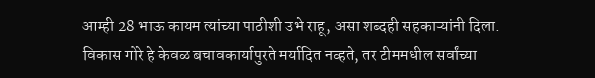आम्ही 28 भाऊ कायम त्यांच्या पाठीशी उभे राहू, असा शब्दही सहकाऱ्यांनी दिला.
विकास गोरे हे केवळ बचावकार्यापुरते मर्यादित नव्हते, तर टीममधील सर्वांच्या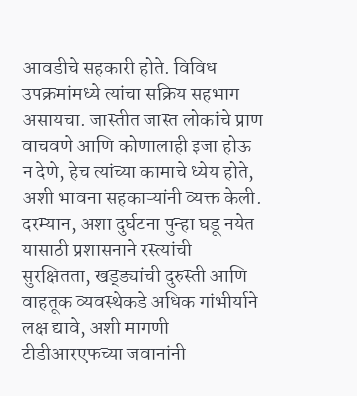आवडीचे सहकारी होते. विविध उपक्रमांमध्ये त्यांचा सक्रिय सहभाग असायचा. जास्तीत जास्त लोकांचे प्राण वाचवणे आणि कोणालाही इजा होऊ न देणे, हेच त्यांच्या कामाचे ध्येय होते, अशी भावना सहकाऱ्यांनी व्यक्त केली.
दरम्यान, अशा दुर्घटना पुन्हा घडू नयेत यासाठी प्रशासनाने रस्त्यांची सुरक्षितता, खड्ड्यांची दुरुस्ती आणि वाहतूक व्यवस्थेकडे अधिक गांभीर्याने लक्ष द्यावे, अशी मागणी टीडीआरएफच्या जवानांनी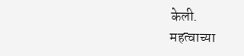केली.
महत्वाच्या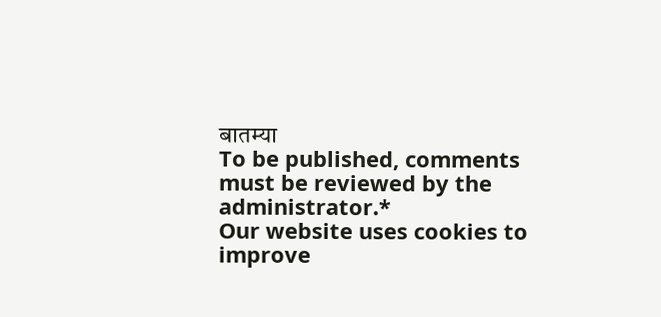बातम्या
To be published, comments must be reviewed by the administrator.*
Our website uses cookies to improve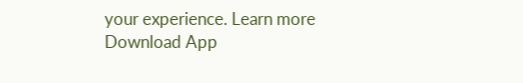your experience. Learn more
Download App